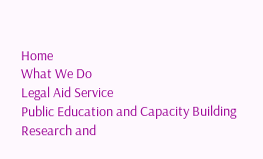Home
What We Do
Legal Aid Service
Public Education and Capacity Building
Research and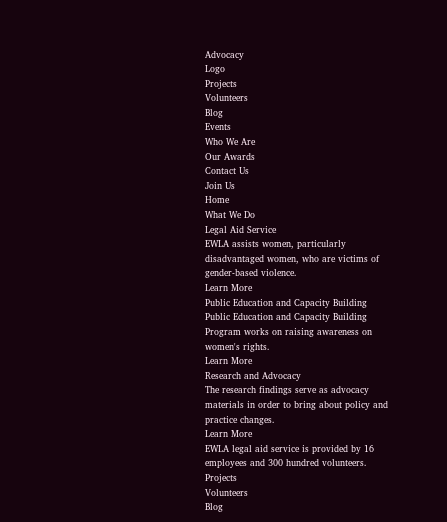Advocacy
Logo
Projects
Volunteers
Blog
Events
Who We Are
Our Awards
Contact Us
Join Us
Home
What We Do
Legal Aid Service
EWLA assists women, particularly disadvantaged women, who are victims of gender-based violence.
Learn More
Public Education and Capacity Building
Public Education and Capacity Building Program works on raising awareness on women's rights.
Learn More
Research and Advocacy
The research findings serve as advocacy materials in order to bring about policy and practice changes.
Learn More
EWLA legal aid service is provided by 16 employees and 300 hundred volunteers.
Projects
Volunteers
Blog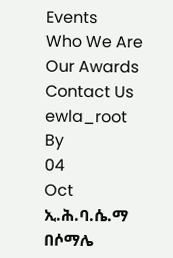Events
Who We Are
Our Awards
Contact Us
ewla_root
By
04
Oct
ኢ.ሕ.ባ.ሴ.ማ በሶማሌ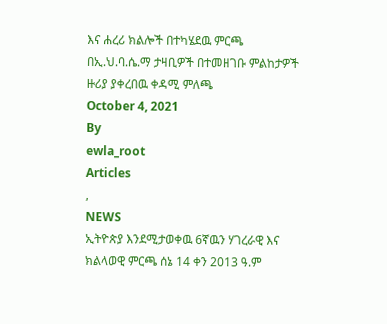እና ሐረሪ ክልሎች በተካሄደዉ ምርጫ በኢ.ህ.ባ.ሴ.ማ ታዛቢዎች በተመዘገቡ ምልከታዎች ዙሪያ ያቀረበዉ ቀዳሚ ምለጫ
October 4, 2021
By
ewla_root
Articles
,
NEWS
ኢትዮጵያ እንደሚታወቀዉ 6ኛዉን ሃገረራዊ እና ክልላወዊ ምርጫ ሰኔ 14 ቀን 2013 ዓ.ም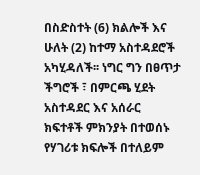በስድስተት (6) ክልሎች እና ሁለት (2) ከተማ አስተዳደሮች አካሂዳለች፡፡ ነግር ግን በፀጥታ ችግሮች ፣ በምርጫ ሂደት አስተዳደር እና አሰራር ክፍተቶች ምክንያት በተወሰኑ የሃገሪቱ ክፍሎች በተለይም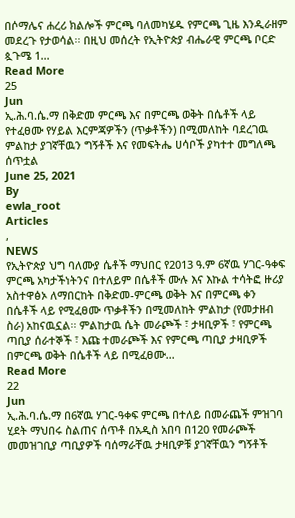በሶማሌና ሐረሪ ክልሎች ምርጫ ባለመካሄዱ የምርጫ ጊዜ እንዲራዘም መደረጉ የታወሳል፡፡ በዚህ መሰረት የኢትዮጵያ ብሔራዊ ምርጫ ቦርድ ጷጉሜ 1...
Read More
25
Jun
ኢ.ሕ.ባ.ሴ.ማ በቅድመ ምርጫ እና በምርጫ ወቅት በሴቶች ላይ የተፈፀሙ የሃይል እርምጃዎችን (ጥቃቶችን) በሚመለከት ባደረገዉ ምልከታ ያገኛቸዉን ግኝቶች እና የመፍትሔ ሀሳቦች ያካተተ መግለጫ ሰጥቷል
June 25, 2021
By
ewla_root
Articles
,
NEWS
የኢትዮጵያ ህግ ባለሙያ ሴቶች ማህበር የ2013 ዓ.ም 6ኛዉ ሃገር-ዓቀፍ ምርጫ አካታችነትንና በተለይም በሴቶች ሙሉ እና እኩል ተሳትፎ ዙሪያ አስተዋፅኦ ለማበርከት በቅድመ-ምርጫ ወቅት እና በምርጫ ቀን በሴቶች ላይ የሚፈፀሙ ጥቃቶችን በሚመለከት ምልከታ (የመታዘብ ስራ) አከናዉኗል፡፡ ምልከታዉ ሴት መራጮች ፣ ታዛቢዎች ፣ የምርጫ ጣቢያ ሰራተኞች ፣ እጩ ተመራጮች እና የምርጫ ጣቢያ ታዛቢዎች በምርጫ ወቅት በሴቶች ላይ በሚፈፀሙ...
Read More
22
Jun
ኢ.ሕ.ባ.ሴ.ማ በ6ኛዉ ሃገር-ዓቀፍ ምርጫ በተለይ በመራጨች ምዝገባ ሂደት ማህበሩ ስልጠና ሰጥቶ በአዲስ አበባ በ120 የመራጮች መመዝገቢያ ጣቢያዎች ባሰማራቸዉ ታዛቢዎቹ ያገኛቸዉን ግኝቶች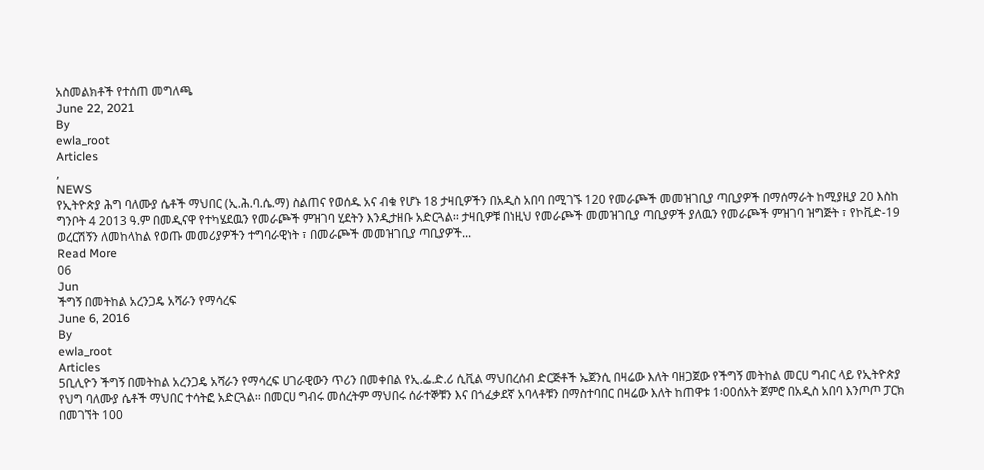አስመልክቶች የተሰጠ መግለጫ
June 22, 2021
By
ewla_root
Articles
,
NEWS
የኢትዮጵያ ሕግ ባለሙያ ሴቶች ማህበር (ኢ.ሕ.ባ.ሴ.ማ) ስልጠና የወሰዱ አና ብቁ የሆኑ 18 ታዛቢዎችን በአዲስ አበባ በሚገኙ 120 የመራጮች መመዝገቢያ ጣቢያዎች በማሰማራት ከሚያዚያ 20 እስከ ግንቦት 4 2013 ዓ.ም በመዲናዋ የተካሄደዉን የመራጮች ምዝገባ ሂደትን እንዲታዘቡ አድርጓል፡፡ ታዛቢዎቹ በነዚህ የመራጮች መመዝገቢያ ጣቢያዎች ያለዉን የመራጮች ምዝገባ ዝግጅት ፣ የኮቪድ-19 ወረርሽኝን ለመከላከል የወጡ መመሪያዎችን ተግባራዊነት ፣ በመራጮች መመዝገቢያ ጣቢያዎች...
Read More
06
Jun
ችግኝ በመትከል አረንጋዴ አሻራን የማሳረፍ
June 6, 2016
By
ewla_root
Articles
5ቢሊዮን ችግኝ በመትከል አረንጋዴ አሻራን የማሳረፍ ሀገራዊውን ጥሪን በመቀበል የኢ.ፌ.ድ.ሪ ሲቪል ማህበረሰብ ድርጅቶች ኤጀንሲ በዛሬው እለት ባዘጋጀው የችግኝ መትከል መርሀ ግብር ላይ የኢትዮጵያ የህግ ባለሙያ ሴቶች ማህበር ተሳትፎ አድርጓል፡፡ በመርሀ ግብሩ መሰረትም ማህበሩ ሰራተኞቹን እና በጎፈቃደኛ አባላቶቹን በማስተባበር በዛሬው እለት ከጠዋቱ 1፡00ሰአት ጀምሮ በአዲስ አበባ እንጦጦ ፓርክ በመገኘት 100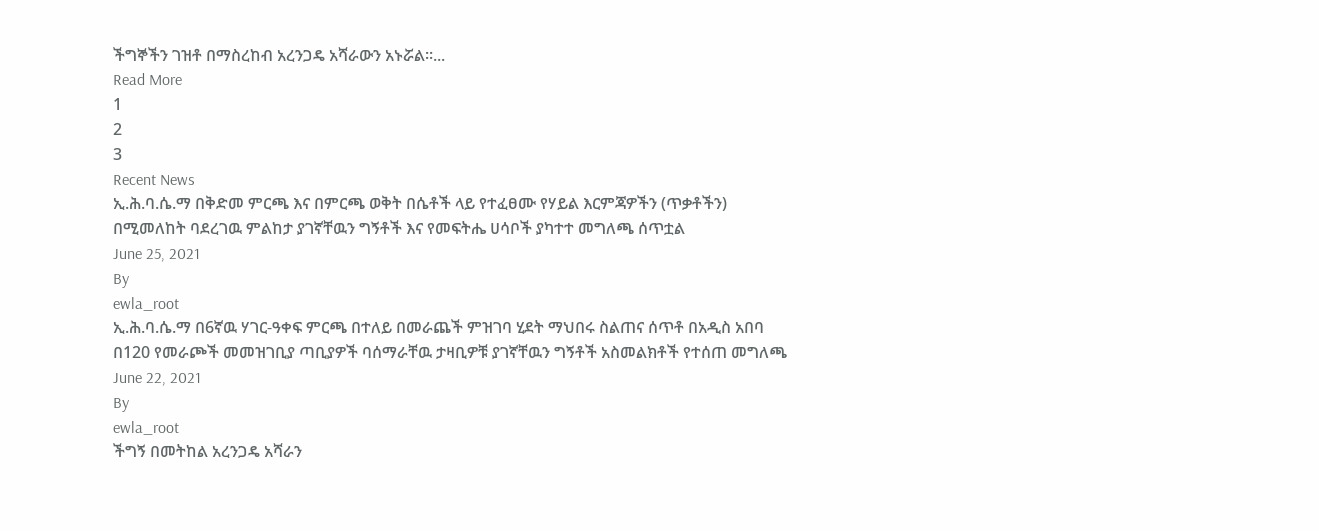ችግኞችን ገዝቶ በማስረከብ አረንጋዴ አሻራውን አኑሯል፡፡...
Read More
1
2
3
Recent News
ኢ.ሕ.ባ.ሴ.ማ በቅድመ ምርጫ እና በምርጫ ወቅት በሴቶች ላይ የተፈፀሙ የሃይል እርምጃዎችን (ጥቃቶችን) በሚመለከት ባደረገዉ ምልከታ ያገኛቸዉን ግኝቶች እና የመፍትሔ ሀሳቦች ያካተተ መግለጫ ሰጥቷል
June 25, 2021
By
ewla_root
ኢ.ሕ.ባ.ሴ.ማ በ6ኛዉ ሃገር-ዓቀፍ ምርጫ በተለይ በመራጨች ምዝገባ ሂደት ማህበሩ ስልጠና ሰጥቶ በአዲስ አበባ በ120 የመራጮች መመዝገቢያ ጣቢያዎች ባሰማራቸዉ ታዛቢዎቹ ያገኛቸዉን ግኝቶች አስመልክቶች የተሰጠ መግለጫ
June 22, 2021
By
ewla_root
ችግኝ በመትከል አረንጋዴ አሻራን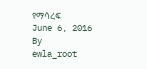የማሳረፍ
June 6, 2016
By
ewla_root